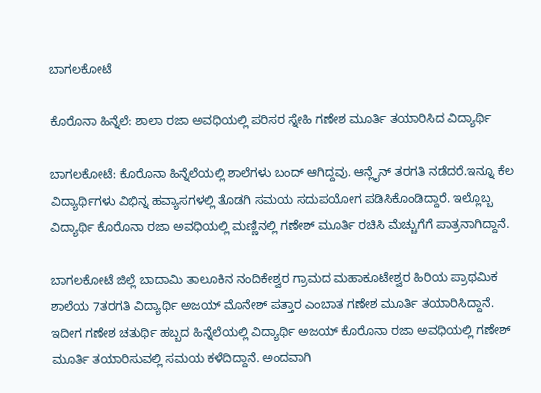ಬಾಗಲಕೋಟೆ

ಕೊರೊನಾ ಹಿನ್ನೆಲೆ: ಶಾಲಾ ರಜಾ ಅವಧಿಯಲ್ಲಿ ಪರಿಸರ ಸ್ನೇಹಿ ಗಣೇಶ ಮೂರ್ತಿ ತಯಾರಿಸಿದ ವಿದ್ಯಾರ್ಥಿ

ಬಾಗಲಕೋಟೆ: ಕೊರೊನಾ ಹಿನ್ನೆಲೆಯಲ್ಲಿ ಶಾಲೆಗಳು ಬಂದ್ ಆಗಿದ್ದವು. ಆನ್ಲೈನ್ ತರಗತಿ ನಡೆದರೆ.ಇನ್ನೂ ಕೆಲ ವಿದ್ಯಾರ್ಥಿಗಳು ವಿಭಿನ್ನ ಹವ್ಯಾಸಗಳಲ್ಲಿ ತೊಡಗಿ ಸಮಯ ಸದುಪಯೋಗ ಪಡಿಸಿಕೊಂಡಿದ್ದಾರೆ. ಇಲ್ಲೊಬ್ಬ ವಿದ್ಯಾರ್ಥಿ ಕೊರೊನಾ ರಜಾ ಅವಧಿಯಲ್ಲಿ ಮಣ್ಣಿನಲ್ಲಿ ಗಣೇಶ್ ಮೂರ್ತಿ ರಚಿಸಿ ಮೆಚ್ಚುಗೆಗೆ ಪಾತ್ರನಾಗಿದ್ದಾನೆ.

ಬಾಗಲಕೋಟೆ ಜಿಲ್ಲೆ ಬಾದಾಮಿ ತಾಲೂಕಿನ ನಂದಿಕೇಶ್ವರ ಗ್ರಾಮದ ಮಹಾಕೂಟೇಶ್ವರ ಹಿರಿಯ ಪ್ರಾಥಮಿಕ ಶಾಲೆಯ 7ತರಗತಿ ವಿದ್ಯಾರ್ಥಿ ಅಜಯ್ ಮೊನೇಶ್ ಪತ್ತಾರ ಎಂಬಾತ ಗಣೇಶ ಮೂರ್ತಿ ತಯಾರಿಸಿದ್ದಾನೆ. ಇದೀಗ ಗಣೇಶ ಚತುರ್ಥಿ ಹಬ್ಬದ ಹಿನ್ನೆಲೆಯಲ್ಲಿ ವಿದ್ಯಾರ್ಥಿ ಅಜಯ್ ಕೊರೊನಾ ರಜಾ ಅವಧಿಯಲ್ಲಿ ಗಣೇಶ್ ಮೂರ್ತಿ ತಯಾರಿಸುವಲ್ಲಿ ಸಮಯ ಕಳೆದಿದ್ದಾನೆ. ಅಂದವಾಗಿ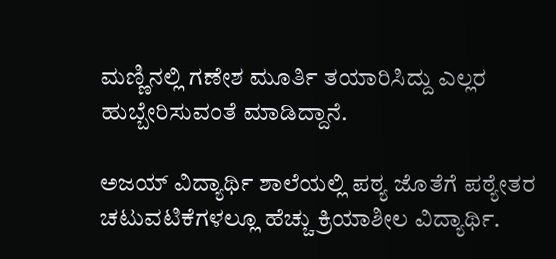ಮಣ್ಣಿನಲ್ಲಿ ಗಣೇಶ ಮೂರ್ತಿ ತಯಾರಿಸಿದ್ದು ಎಲ್ಲರ ಹುಬ್ಬೇರಿಸುವಂತೆ ಮಾಡಿದ್ದಾನೆ.

ಅಜಯ್ ವಿದ್ಯಾರ್ಥಿ ಶಾಲೆಯಲ್ಲಿ ಪಠ್ಯ ಜೊತೆಗೆ ಪಠ್ಯೇತರ ಚಟುವಟಿಕೆಗಳಲ್ಲೂ ಹೆಚ್ಚು ಕ್ರಿಯಾಶೀಲ ವಿದ್ಯಾರ್ಥಿ.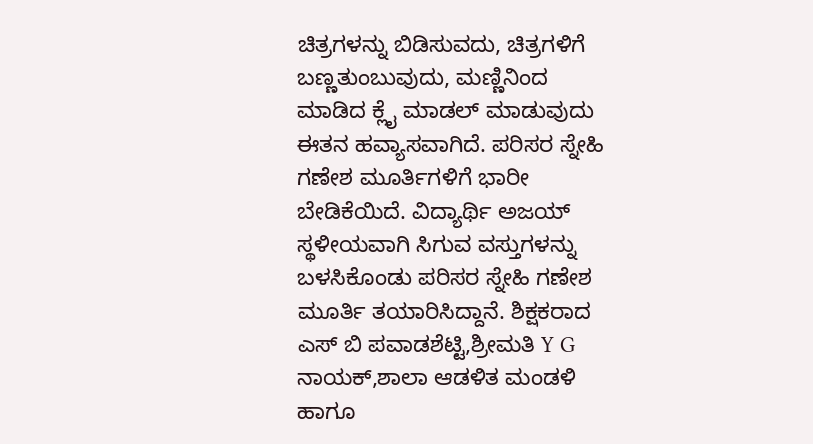ಚಿತ್ರಗಳನ್ನು ಬಿಡಿಸುವದು, ಚಿತ್ರಗಳಿಗೆ ಬಣ್ಣತುಂಬುವುದು, ಮಣ್ಣಿನಿಂದ ಮಾಡಿದ ಕ್ಲೈ ಮಾಡಲ್ ಮಾಡುವುದು ಈತನ ಹವ್ಯಾಸವಾಗಿದೆ. ಪರಿಸರ ಸ್ನೇಹಿ ಗಣೇಶ ಮೂರ್ತಿಗಳಿಗೆ ಭಾರೀ ಬೇಡಿಕೆಯಿದೆ. ವಿದ್ಯಾರ್ಥಿ ಅಜಯ್ ಸ್ಥಳೀಯವಾಗಿ ಸಿಗುವ ವಸ್ತುಗಳನ್ನು ಬಳಸಿಕೊಂಡು ಪರಿಸರ ಸ್ನೇಹಿ ಗಣೇಶ ಮೂರ್ತಿ ತಯಾರಿಸಿದ್ದಾನೆ. ಶಿಕ್ಷಕರಾದ ಎಸ್ ಬಿ ಪವಾಡಶೆಟ್ಟಿ,ಶ್ರೀಮತಿ Y G ನಾಯಕ್,ಶಾಲಾ ಆಡಳಿತ ಮಂಡಳಿ ಹಾಗೂ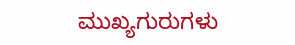ಮುಖ್ಯಗುರುಗಳು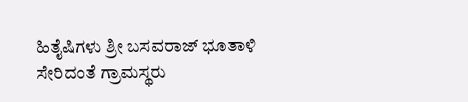ಹಿತೈಷಿಗಳು ಶ್ರೀ ಬಸವರಾಜ್ ಭೂತಾಳಿ ಸೇರಿದಂತೆ ಗ್ರಾಮಸ್ಥರು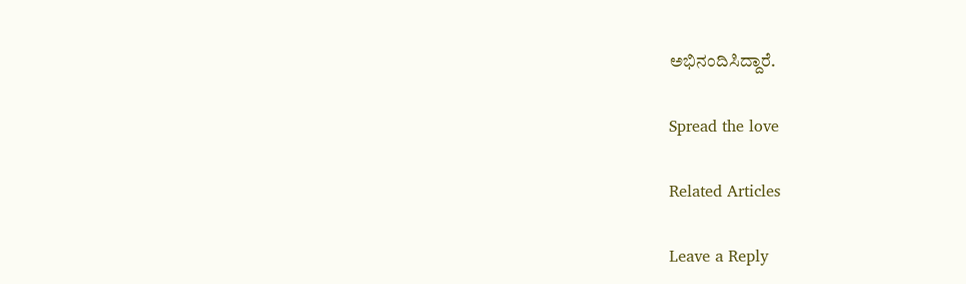ಅಭಿನಂದಿಸಿದ್ದಾರೆ.

Spread the love

Related Articles

Leave a Reply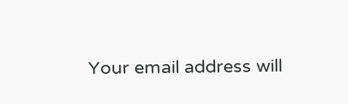Your email address will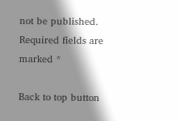not be published. Required fields are marked *

Back to top button